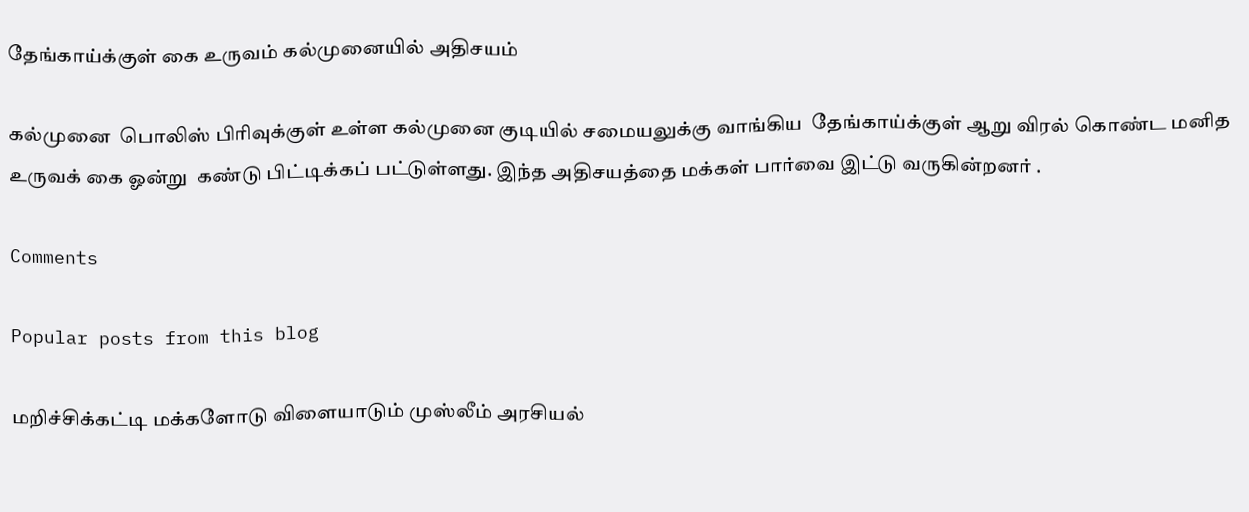தேங்காய்க்குள் கை உருவம் கல்முனையில் அதிசயம்

கல்முனை  பொலிஸ் பிரிவுக்குள் உள்ள கல்முனை குடியில் சமையலுக்கு வாங்கிய  தேங்காய்க்குள் ஆறு விரல் கொண்ட மனித உருவக் கை ஓன்று  கண்டு பிட்டிக்கப் பட்டுள்ளது. இந்த அதிசயத்தை மக்கள் பார்வை இட்டு வருகின்றனர் .

Comments

Popular posts from this blog

மறிச்சிக்கட்டி மக்களோடு விளையாடும் முஸ்லீம் அரசியல்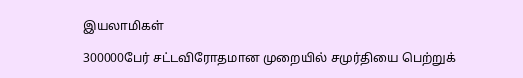இயலாமிகள்

300000பேர் சட்டவிரோதமான முறையில் சமுர்தியை பெற்றுக்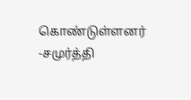கொண்டுள்ளனர் -சமுர்த்தி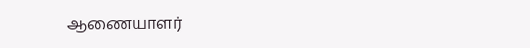ஆணையாளர்